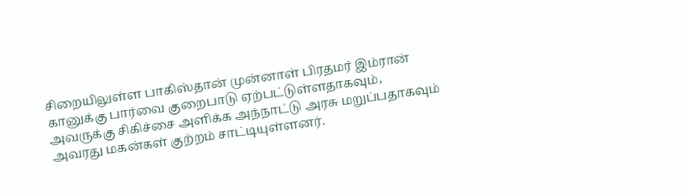சிறையிலுள்ள பாகிஸ்தான் முன்னாள் பிரதமர் இம்ரான் கானுக்கு பார்வை குறைபாடு ஏற்பட்டுள்ளதாகவும், அவருக்கு சிகிச்சை அளிக்க அந்நாட்டு அரசு மறுப்பதாகவும் அவரது மகன்கள் குற்றம் சாட்டியுள்ளனர்.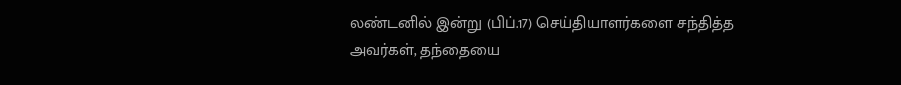லண்டனில் இன்று (பிப்.17) செய்தியாளர்களை சந்தித்த அவர்கள், தந்தையை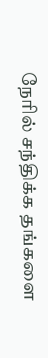நேரில் சந்திக்க தங்களை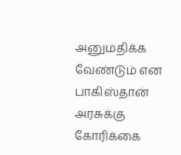அனுமதிக்க வேண்டும் என பாகிஸ்தான் அரசுக்கு கோரிக்கை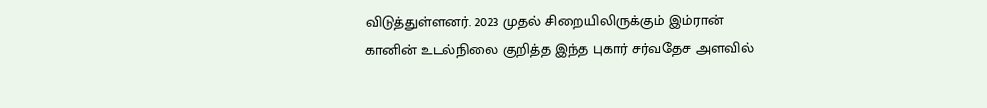விடுத்துள்ளனர். 2023 முதல் சிறையிலிருக்கும் இம்ரான் கானின் உடல்நிலை குறித்த இந்த புகார் சர்வதேச அளவில்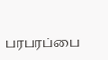பரபரப்பை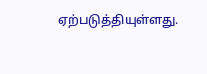ஏற்படுத்தியுள்ளது.